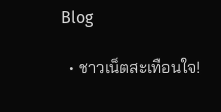Blog

  • ชาวเน็ตสะเทือนใจ!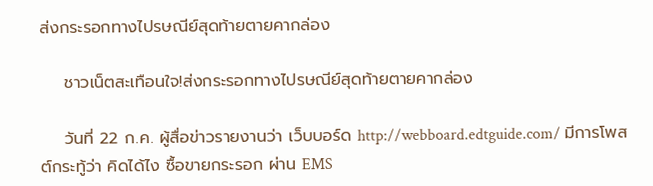ส่งกระรอกทางไปรษณีย์สุดท้ายตายคากล่อง

    ชาวเน็ตสะเทือนใจ!ส่งกระรอกทางไปรษณีย์สุดท้ายตายคากล่อง

    วันที่ 22 ก.ค. ผู้สื่อข่าวรายงานว่า เว็บบอร์ด http://webboard.edtguide.com/ มีการโพสต์กระทู้ว่า คิดได้ไง ซื้อขายกระรอก ผ่าน EMS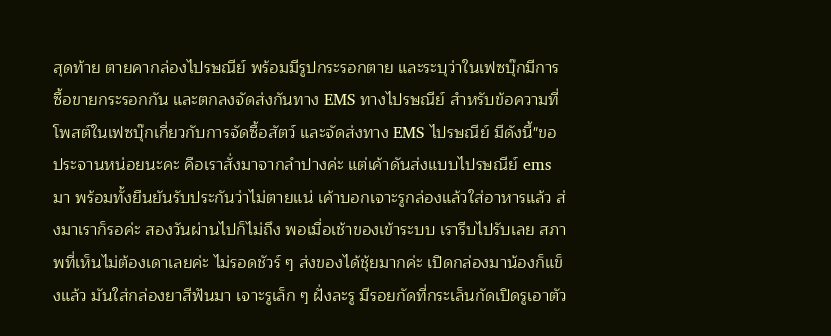สุดท้าย ตายคากล่องไปรษณีย์ พร้อมมีรูปกระรอกตาย และระบุว่าในเฟซบุ๊กมีการซื้อขายกระรอกกัน และตกลงจัดส่งกันทาง EMS ทางไปรษณีย์ สำหรับข้อความที่โพสต์ในเฟซบุ๊กเกี่ยวกับการจัดซื้อสัตว์ และจัดส่งทาง EMS ไปรษณีย์ มีดังนี้"ขอประจานหน่อยนะคะ คือเราสั่งมาจากลำปางค่ะ แต่เค้าดันส่งแบบไปรษณีย์ ems มา พร้อมทั้งยืนยันรับประกันว่าไม่ตายแน่ เค้าบอกเจาะรูกล่องแล้วใส่อาหารแล้ว ส่งมาเราก็รอค่ะ สองวันผ่านไปก็ไม่ถึง พอเมื่อเช้าของเข้าระบบ เรารีบไปรับเลย สภาพที่เห็นไม่ต้องเดาเลยค่ะ ไม่รอดชัวร์ ๆ ส่งของได้ชุ้ยมากค่ะ เปิดกล่องมาน้องก็แข็งแล้ว มันใส่กล่องยาสีฟันมา เจาะรูเล็ก ๆ ฝั่งละรู มีรอยกัดที่กระเล็นกัดเปิดรูเอาตัว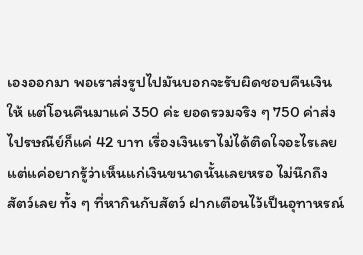เองออกมา พอเราส่งรูปไปมันบอกจะรับผิดชอบคืนเงินให้ แต่โอนคืนมาแค่ 350 ค่ะ ยอดรวมจริง ๆ 750 ค่าส่งไปรษณีย์ก็แค่ 42 บาท เรื่องเงินเราไม่ได้ติดใจอะไรเลย แต่แค่อยากรู้ว่าเห็นแก่เงินขนาดนั้นเลยหรอ ไม่นึกถึงสัตว์เลย ทั้ง ๆ ที่หากินกับสัตว์ ฝากเตือนไว้เป็นอุทาหรณ์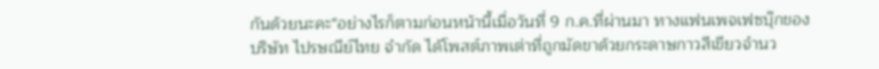กันด้วยนะคะ"อย่างไรก็ตามก่อนหน้านี้เมื่อวันที่ 9 ก.ค.ที่ผ่านมา ทางแฟนเพจเฟซบุ๊กของบริษัท ไปรษณีย์ไทย จำกัด ได้โพสต์ภาพเต่าที่ถูกมัดขาด้วยกระดาษกาวสีเขียวจำนว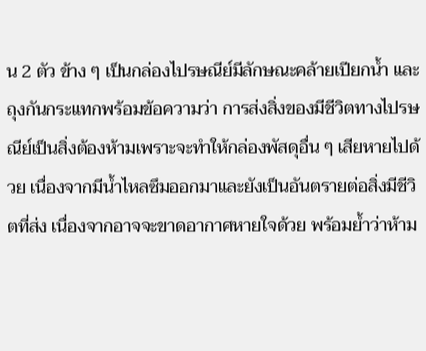น 2 ตัว ข้าง ๆ เป็นกล่องไปรษณีย์มีลักษณะคล้ายเปียกน้ำ และถุงกันกระแทกพร้อมข้อความว่า การส่งสิ่งของมีชีวิตทางไปรษณีย์เป็นสิ่งต้องห้ามเพราะจะทำให้กล่องพัสดุอื่น ๆ เสียหายไปด้วย เนื่องจากมีน้ำไหลซึมออกมาและยังเป็นอันตรายต่อสิ่งมีชีวิตที่ส่ง เนื่องจากอาจจะขาดอากาศหายใจด้วย พร้อมย้ำว่าห้าม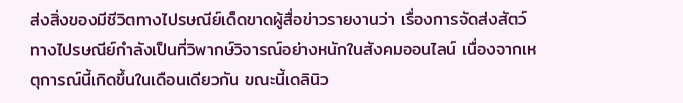ส่งสิ่งของมีชีวิตทางไปรษณีย์เด็ดขาดผู้สื่อข่าวรายงานว่า เรื่องการจัดส่งสัตว์ทางไปรษณีย์กำลังเป็นที่วิพากษ์วิจารณ์อย่างหนักในสังคมออนไลน์ เนื่องจากเหตุการณ์นี้เกิดขึ้นในเดือนเดียวกัน ขณะนี้เดลินิว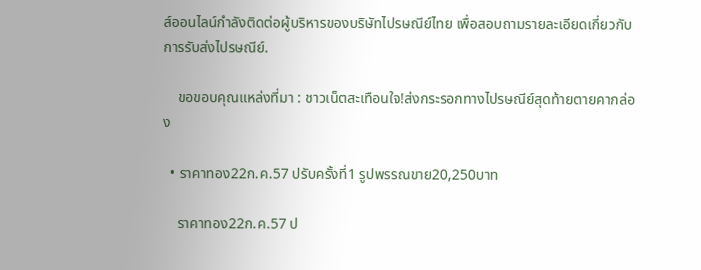ส์ออนไลน์กำลังติดต่อผู้บริหารของบริษัทไปรษณีย์ไทย เพื่อสอบถามรายละเอียดเกี่ยวกับการรับส่งไปรษณีย์.

    ขอขอบคุณแหล่งที่มา : ชาวเน็ตสะเทือนใจ!ส่งกระรอกทางไปรษณีย์สุดท้ายตายคากล่อง

  • ราคาทอง22ก.ค.57 ปรับครั้งที่1 รูปพรรณขาย20,250บาท

    ราคาทอง22ก.ค.57 ป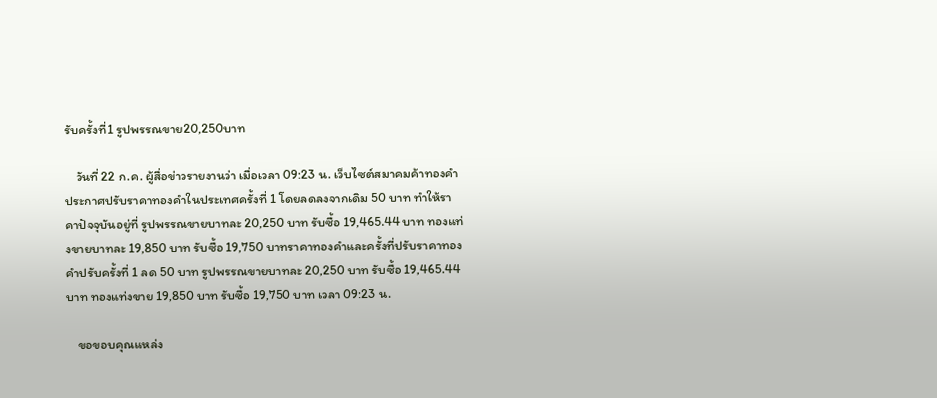รับครั้งที่1 รูปพรรณขาย20,250บาท

    วันที่ 22 ก.ค. ผู้สื่อข่าวรายงานว่า เมื่อเวลา 09:23 น. เว็บไซต์สมาคมค้าทองคำ ประกาศปรับราคาทองคำในประเทศครั้งที่ 1 โดยลดลงจากเดิม 50 บาท ทำให้ราคาปัจจุบันอยู่ที่ รูปพรรณขายบาทละ 20,250 บาท รับซื้อ 19,465.44 บาท ทองแท่งขายบาทละ 19,850 บาท รับซื้อ 19,750 บาทราคาทองคำและครั้งที่ปรับราคาทองคำปรับครั้งที่ 1 ลด 50 บาท รูปพรรณขายบาทละ 20,250 บาท รับซื้อ 19,465.44 บาท ทองแท่งขาย 19,850 บาท รับซื้อ 19,750 บาท เวลา 09:23 น.

    ขอขอบคุณแหล่ง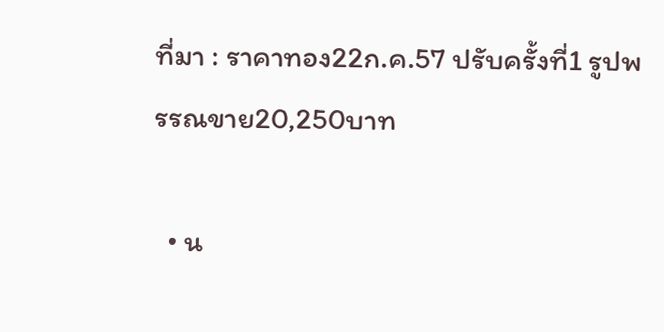ที่มา : ราคาทอง22ก.ค.57 ปรับครั้งที่1 รูปพรรณขาย20,250บาท

  • น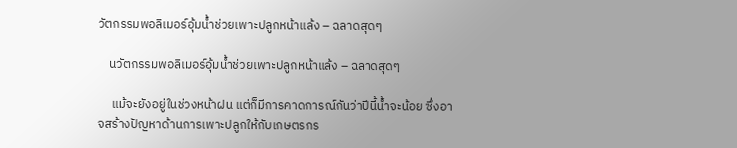วัตกรรมพอลิเมอร์อุ้มน้ำช่วยเพาะปลูกหน้าแล้ง – ฉลาดสุดๆ

    นวัตกรรมพอลิเมอร์อุ้มน้ำช่วยเพาะปลูกหน้าแล้ง – ฉลาดสุดๆ

     แม้จะยังอยู่ในช่วงหน้าฝน แต่ก็มีการคาดการณ์กันว่าปีนี้น้ำจะน้อย ซึ่งอาจสร้างปัญหาด้านการเพาะปลูกให้กับเกษตรกร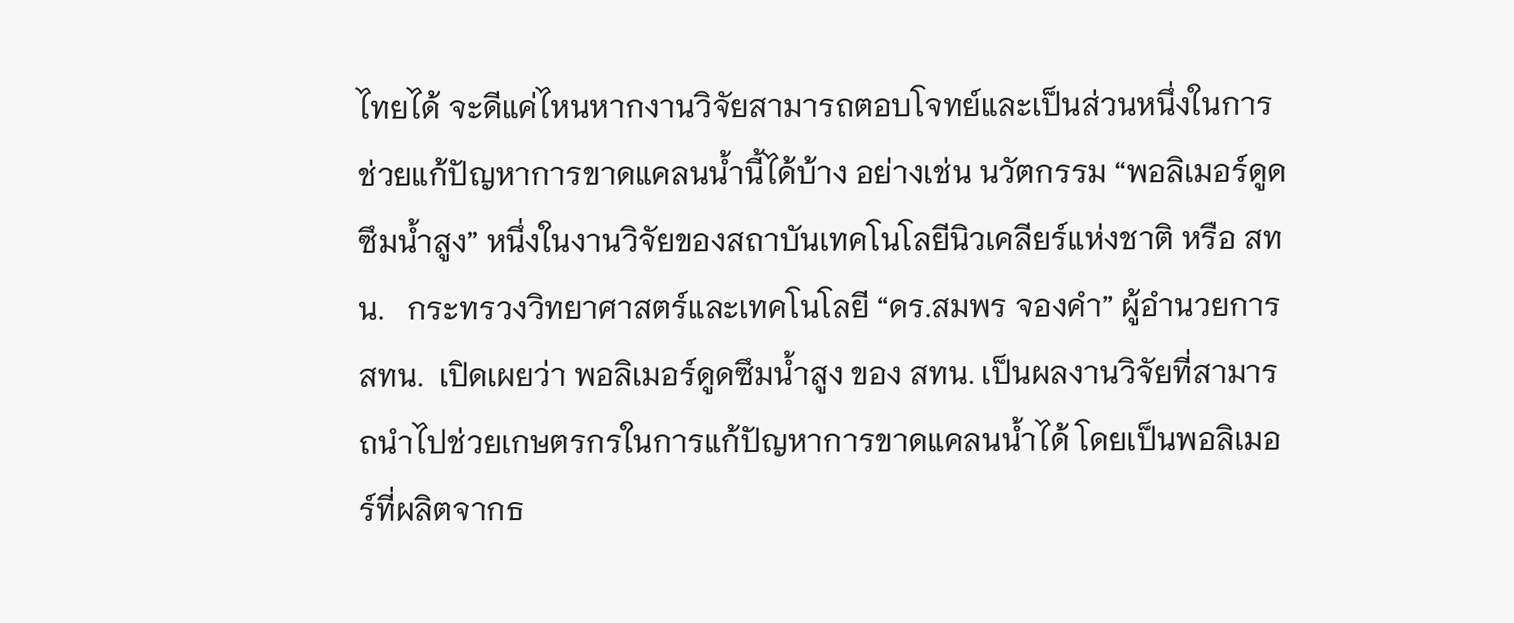ไทยได้ จะดีแค่ไหนหากงานวิจัยสามารถตอบโจทย์และเป็นส่วนหนึ่งในการช่วยแก้ปัญหาการขาดแคลนน้ำนี้ได้บ้าง อย่างเช่น นวัตกรรม “พอลิเมอร์ดูดซึมน้ำสูง” หนึ่งในงานวิจัยของสถาบันเทคโนโลยีนิวเคลียร์แห่งชาติ หรือ สทน.   กระทรวงวิทยาศาสตร์และเทคโนโลยี “ดร.สมพร จองคำ” ผู้อำนวยการ สทน.  เปิดเผยว่า พอลิเมอร์ดูดซึมน้ำสูง ของ สทน. เป็นผลงานวิจัยที่สามารถนำไปช่วยเกษตรกรในการแก้ปัญหาการขาดแคลนน้ำได้ โดยเป็นพอลิเมอร์ที่ผลิตจากธ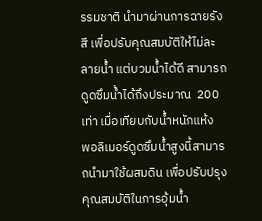รรมชาติ นำมาผ่านการฉายรังสี เพื่อปรับคุณสมบัติให้ไม่ละลายน้ำ แต่บวมน้ำได้ดี สามารถดูดซึมน้ำได้ถึงประมาณ  200 เท่า เมื่อเทียบกับน้ำหนักแห้ง  พอลิเมอร์ดูดซึมน้ำสูงนี้สามารถนำมาใช้ผสมดิน เพื่อปรับปรุงคุณสมบัติในการอุ้มน้ำ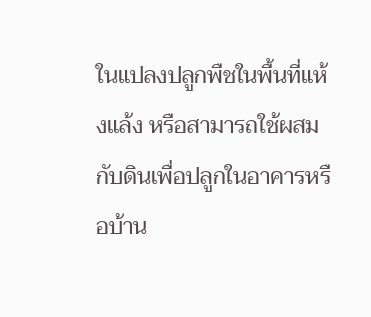ในแปลงปลูกพืชในพื้นที่แห้งแล้ง หรือสามารถใช้ผสมกับดินเพื่อปลูกในอาคารหรือบ้าน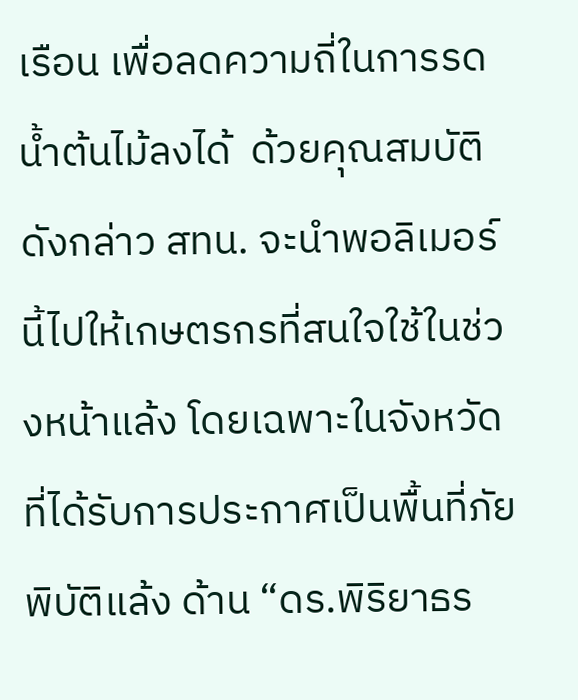เรือน เพื่อลดความถี่ในการรดน้ำต้นไม้ลงได้  ด้วยคุณสมบัติดังกล่าว สทน. จะนำพอลิเมอร์นี้ไปให้เกษตรกรที่สนใจใช้ในช่วงหน้าแล้ง โดยเฉพาะในจังหวัดที่ได้รับการประกาศเป็นพื้นที่ภัยพิบัติแล้ง ด้าน “ดร.พิริยาธร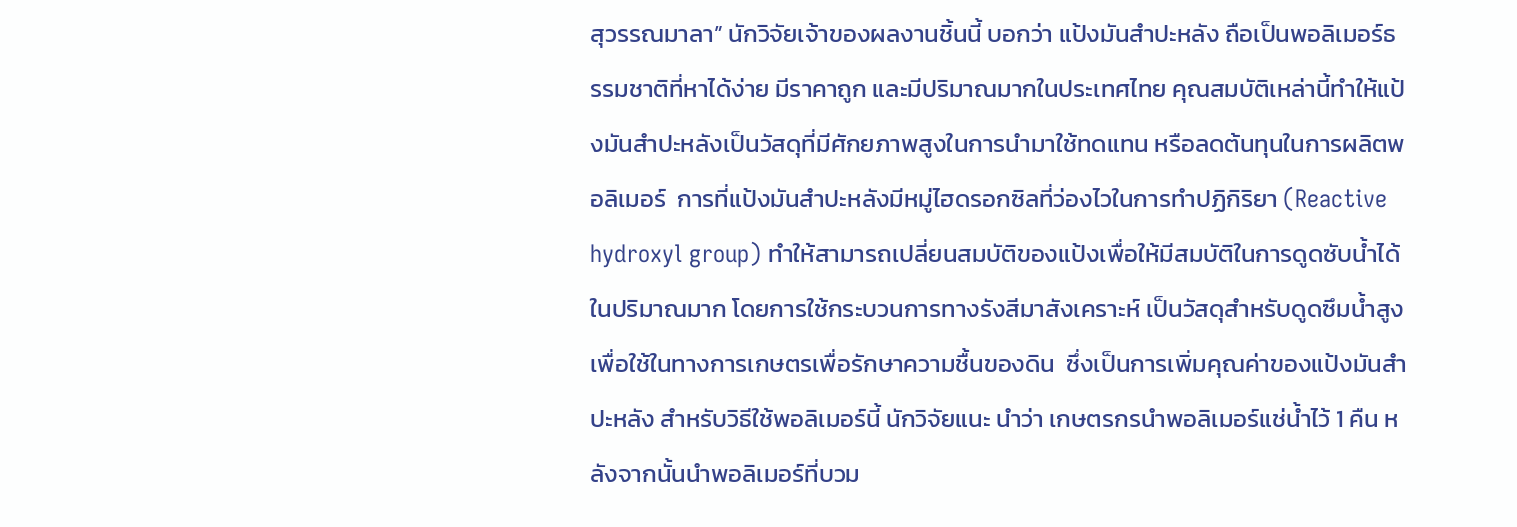สุวรรณมาลา” นักวิจัยเจ้าของผลงานชิ้นนี้ บอกว่า แป้งมันสำปะหลัง ถือเป็นพอลิเมอร์ธรรมชาติที่หาได้ง่าย มีราคาถูก และมีปริมาณมากในประเทศไทย คุณสมบัติเหล่านี้ทำให้แป้งมันสำปะหลังเป็นวัสดุที่มีศักยภาพสูงในการนำมาใช้ทดแทน หรือลดต้นทุนในการผลิตพอลิเมอร์  การที่แป้งมันสำปะหลังมีหมู่ไฮดรอกซิลที่ว่องไวในการทำปฏิกิริยา (Reactive hydroxyl group) ทำให้สามารถเปลี่ยนสมบัติของแป้งเพื่อให้มีสมบัติในการดูดซับน้ำได้ในปริมาณมาก โดยการใช้กระบวนการทางรังสีมาสังเคราะห์ เป็นวัสดุสำหรับดูดซึมน้ำสูงเพื่อใช้ในทางการเกษตรเพื่อรักษาความชื้นของดิน  ซึ่งเป็นการเพิ่มคุณค่าของแป้งมันสำปะหลัง สำหรับวิธีใช้พอลิเมอร์นี้ นักวิจัยแนะ นำว่า เกษตรกรนำพอลิเมอร์แช่น้ำไว้ 1 คืน หลังจากนั้นนำพอลิเมอร์ที่บวม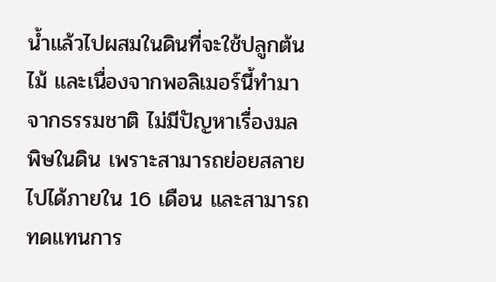น้ำแล้วไปผสมในดินที่จะใช้ปลูกต้นไม้ และเนื่องจากพอลิเมอร์นี้ทำมาจากธรรมชาติ ไม่มีปัญหาเรื่องมลพิษในดิน เพราะสามารถย่อยสลายไปได้ภายใน 16 เดือน และสามารถทดแทนการ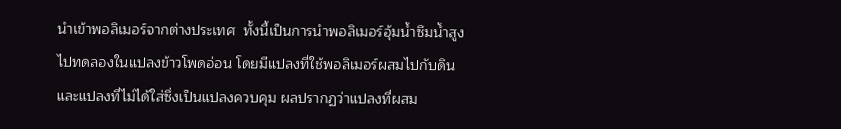นำเข้าพอลิเมอร์จากต่างประเทศ  ทั้งนี้เป็นการนำพอลิเมอร์อุ้มน้ำซึมน้ำสูงไปทดลองในแปลงข้าวโพดอ่อน โดยมีแปลงที่ใช้พอลิเมอร์ผสมไปกับดิน และแปลงที่ไม่ได้ใส่ซึ่งเป็นแปลงควบคุม ผลปรากฏว่าแปลงที่ผสม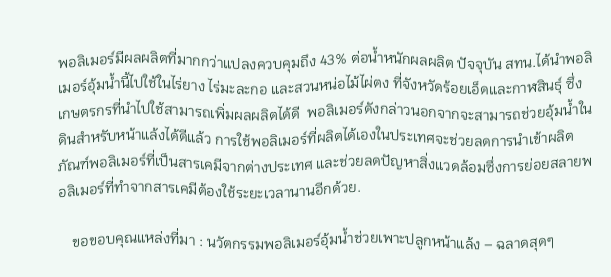พอลิเมอร์มีผลผลิตที่มากกว่าแปลงควบคุมถึง 43% ต่อน้ำหนักผลผลิต ปัจจุบัน สทน.ได้นำพอลิเมอร์อุ้มน้ำนี้ไปใช้ในไร่ยาง ไร่มะละกอ และสวนหน่อไม้ไผ่ตง ที่จังหวัดร้อยเอ็ดและกาฬสินธุ์ ซึ่งเกษตรกรที่นำไปใช้สามารถเพิ่มผลผลิตได้ดี  พอลิเมอร์ดังกล่าวนอกจากจะสามารถช่วยอุ้มน้ำในดินสำหรับหน้าแล้งได้ดีแล้ว การใช้พอลิเมอร์ที่ผลิตได้เองในประเทศจะช่วยลดการนำเข้าผลิตภัณฑ์พอลิเมอร์ที่เป็นสารเคมีจากต่างประเทศ และช่วยลดปัญหาสิ่งแวดล้อมซึ่งการย่อยสลายพอลิเมอร์ที่ทำจากสารเคมีต้องใช้ระยะเวลานานอีกด้วย.

    ขอขอบคุณแหล่งที่มา : นวัตกรรมพอลิเมอร์อุ้มน้ำช่วยเพาะปลูกหน้าแล้ง – ฉลาดสุดๆ